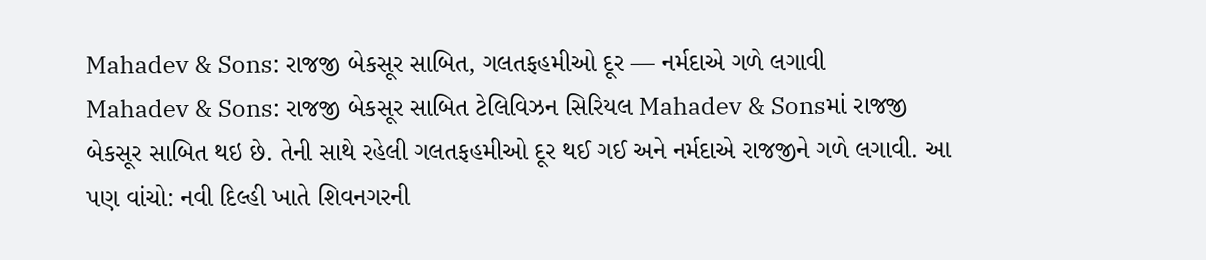Mahadev & Sons: રાજજી બેકસૂર સાબિત, ગલતફહમીઓ દૂર — નર્મદાએ ગળે લગાવી
Mahadev & Sons: રાજજી બેકસૂર સાબિત ટેલિવિઝન સિરિયલ Mahadev & Sonsમાં રાજજી બેકસૂર સાબિત થઇ છે. તેની સાથે રહેલી ગલતફહમીઓ દૂર થઈ ગઈ અને નર્મદાએ રાજજીને ગળે લગાવી. આ પણ વાંચો: નવી દિલ્હી ખાતે શિવનગરની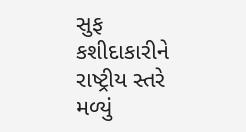સુફ કશીદાકારીને રાષ્ટ્રીય સ્તરે મળ્યું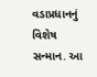વડાપ્રધાનનું વિશેષ સન્માન. આ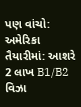પણ વાંચો: અમેરિકા તૈયારીમાં: આશરે 2 લાખ B1/B2 વિઝા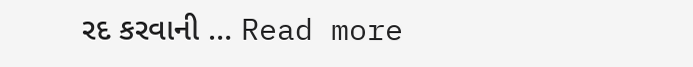રદ કરવાની … Read more